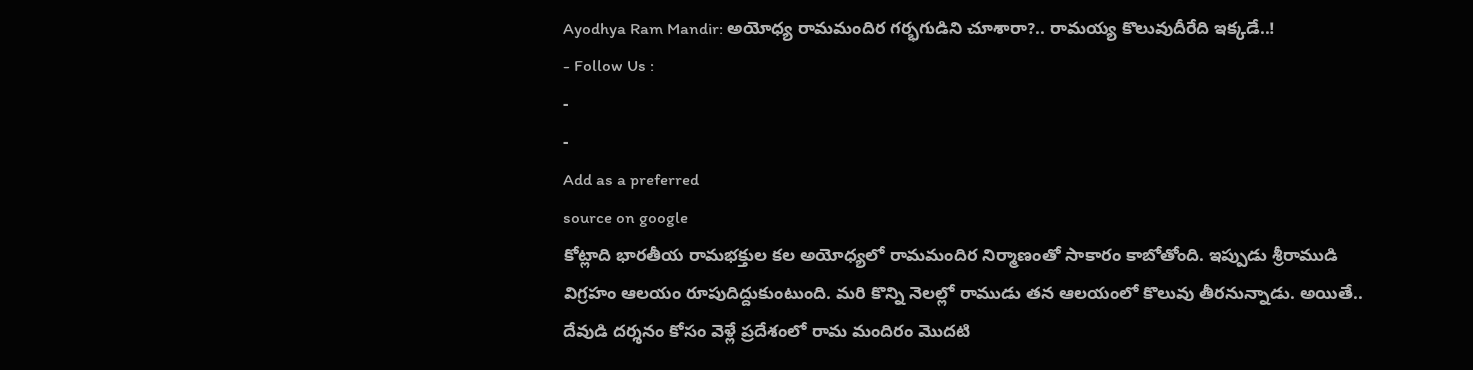Ayodhya Ram Mandir: అయోధ్య రామమందిర గర్భగుడిని చూశారా?.. రామయ్య కొలువుదీరేది ఇక్కడే..!
- Follow Us :
-
-
Add as a preferred
source on google
కోట్లాది భారతీయ రామభక్తుల కల అయోధ్యలో రామమందిర నిర్మాణంతో సాకారం కాబోతోంది. ఇప్పుడు శ్రీరాముడి విగ్రహం ఆలయం రూపుదిద్దుకుంటుంది. మరి కొన్ని నెలల్లో రాముడు తన ఆలయంలో కొలువు తీరనున్నాడు. అయితే.. దేవుడి దర్శనం కోసం వెళ్లే ప్రదేశంలో రామ మందిరం మొదటి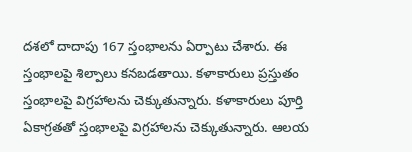దశలో దాదాపు 167 స్తంభాలను ఏర్పాటు చేశారు. ఈ స్తంభాలపై శిల్పాలు కనబడతాయి. కళాకారులు ప్రస్తుతం స్తంభాలపై విగ్రహాలను చెక్కుతున్నారు. కళాకారులు పూర్తి ఏకాగ్రతతో స్తంభాలపై విగ్రహాలను చెక్కుతున్నారు. ఆలయ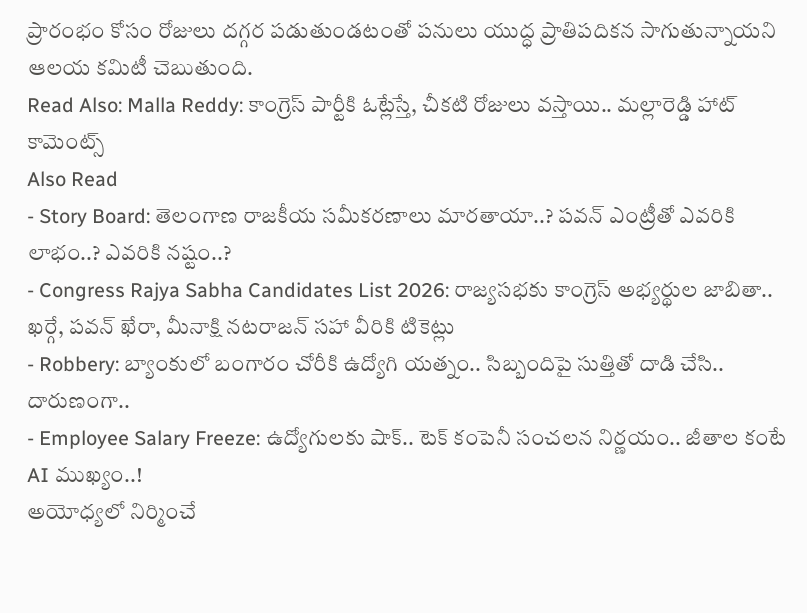ప్రారంభం కోసం రోజులు దగ్గర పడుతుండటంతో పనులు యుద్ధ ప్రాతిపదికన సాగుతున్నాయని ఆలయ కమిటీ చెబుతుంది.
Read Also: Malla Reddy: కాంగ్రెస్ పార్టీకి ఓట్లేస్తే, చీకటి రోజులు వస్తాయి.. మల్లారెడ్డి హాట్ కామెంట్స్
Also Read
- Story Board: తెలంగాణ రాజకీయ సమీకరణాలు మారతాయా..? పవన్ ఎంట్రీతో ఎవరికి లాభం..? ఎవరికి నష్టం..?
- Congress Rajya Sabha Candidates List 2026: రాజ్యసభకు కాంగ్రెస్ అభ్యర్థుల జాబితా.. ఖర్గే, పవన్ ఖేరా, మీనాక్షి నటరాజన్ సహా వీరికి టికెట్లు
- Robbery: బ్యాంకులో బంగారం చోరీకి ఉద్యోగి యత్నం.. సిబ్బందిపై సుత్తితో దాడి చేసి.. దారుణంగా..
- Employee Salary Freeze: ఉద్యోగులకు షాక్.. టెక్ కంపెనీ సంచలన నిర్ణయం.. జీతాల కంటే AI ముఖ్యం..!
అయోధ్యలో నిర్మించే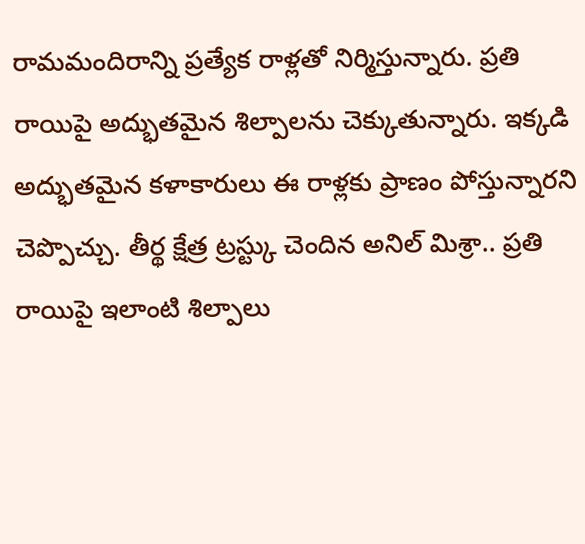రామమందిరాన్ని ప్రత్యేక రాళ్లతో నిర్మిస్తున్నారు. ప్రతి రాయిపై అద్భుతమైన శిల్పాలను చెక్కుతున్నారు. ఇక్కడి అద్భుతమైన కళాకారులు ఈ రాళ్లకు ప్రాణం పోస్తున్నారని చెప్పొచ్చు. తీర్థ క్షేత్ర ట్రస్ట్కు చెందిన అనిల్ మిశ్రా.. ప్రతి రాయిపై ఇలాంటి శిల్పాలు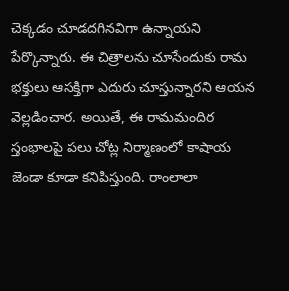చెక్కడం చూడదగినవిగా ఉన్నాయని పేర్కొన్నారు. ఈ చిత్రాలను చూసేందుకు రామ భక్తులు ఆసక్తిగా ఎదురు చూస్తున్నారని ఆయన వెల్లడించార. అయితే, ఈ రామమందిర స్తంభాలపై పలు చోట్ల నిర్మాణంలో కాషాయ జెండా కూడా కనిపిస్తుంది. రాంలాలా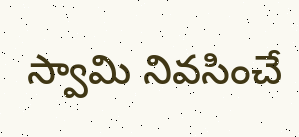స్వామి నివసించే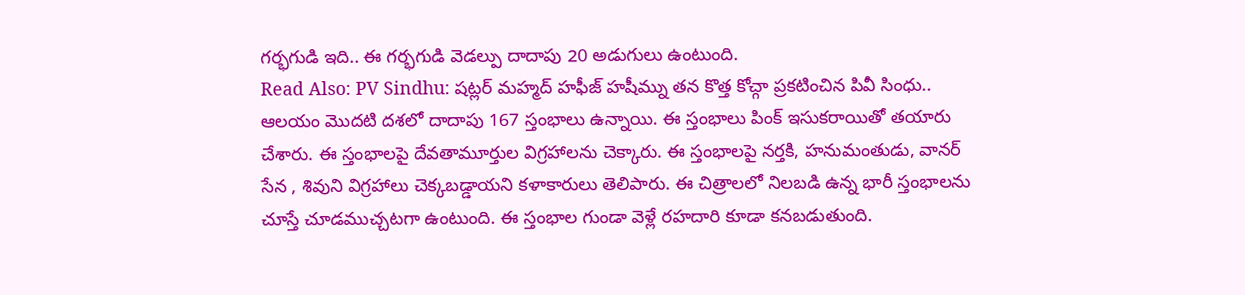గర్భగుడి ఇది.. ఈ గర్భగుడి వెడల్పు దాదాపు 20 అడుగులు ఉంటుంది.
Read Also: PV Sindhu: షట్లర్ మహ్మద్ హఫీజ్ హషీమ్ను తన కొత్త కోచ్గా ప్రకటించిన పివీ సింధు..
ఆలయం మొదటి దశలో దాదాపు 167 స్తంభాలు ఉన్నాయి. ఈ స్తంభాలు పింక్ ఇసుకరాయితో తయారు చేశారు. ఈ స్తంభాలపై దేవతామూర్తుల విగ్రహాలను చెక్కారు. ఈ స్తంభాలపై నర్తకి, హనుమంతుడు, వానర్ సేన , శివుని విగ్రహాలు చెక్కబడ్డాయని కళాకారులు తెలిపారు. ఈ చిత్రాలలో నిలబడి ఉన్న భారీ స్తంభాలను చూస్తే చూడముచ్చటగా ఉంటుంది. ఈ స్తంభాల గుండా వెళ్లే రహదారి కూడా కనబడుతుంది.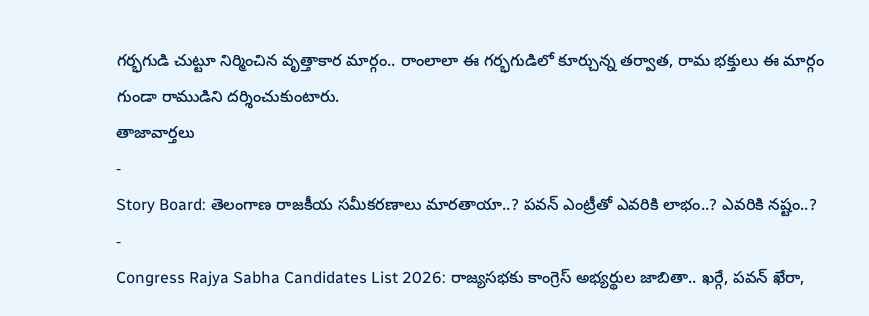గర్భగుడి చుట్టూ నిర్మించిన వృత్తాకార మార్గం.. రాంలాలా ఈ గర్భగుడిలో కూర్చున్న తర్వాత, రామ భక్తులు ఈ మార్గం గుండా రాముడిని దర్శించుకుంటారు.
తాజావార్తలు
-
Story Board: తెలంగాణ రాజకీయ సమీకరణాలు మారతాయా..? పవన్ ఎంట్రీతో ఎవరికి లాభం..? ఎవరికి నష్టం..?
-
Congress Rajya Sabha Candidates List 2026: రాజ్యసభకు కాంగ్రెస్ అభ్యర్థుల జాబితా.. ఖర్గే, పవన్ ఖేరా,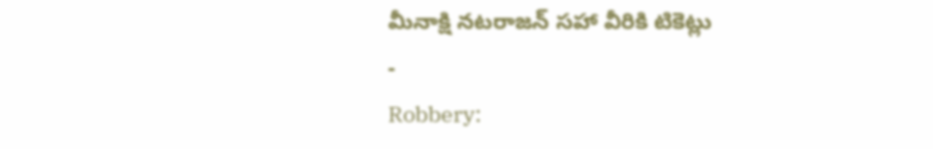మీనాక్షి నటరాజన్ సహా వీరికి టికెట్లు
-
Robbery: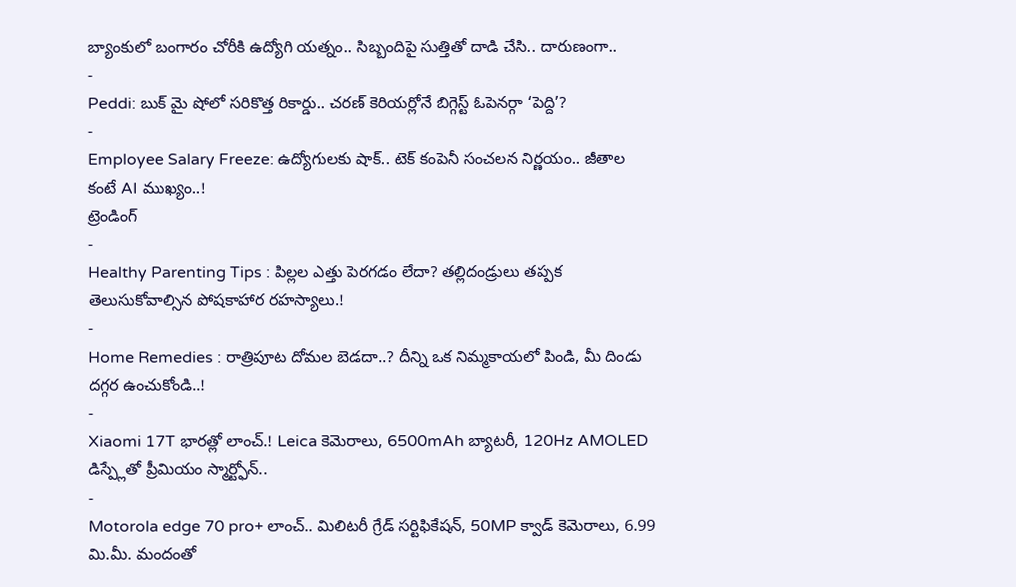బ్యాంకులో బంగారం చోరీకి ఉద్యోగి యత్నం.. సిబ్బందిపై సుత్తితో దాడి చేసి.. దారుణంగా..
-
Peddi: బుక్ మై షోలో సరికొత్త రికార్డు.. చరణ్ కెరియర్లోనే బిగ్గెస్ట్ ఓపెనర్గా ‘పెద్ది’?
-
Employee Salary Freeze: ఉద్యోగులకు షాక్.. టెక్ కంపెనీ సంచలన నిర్ణయం.. జీతాల కంటే AI ముఖ్యం..!
ట్రెండింగ్
-
Healthy Parenting Tips : పిల్లల ఎత్తు పెరగడం లేదా? తల్లిదండ్రులు తప్పక తెలుసుకోవాల్సిన పోషకాహార రహస్యాలు.!
-
Home Remedies : రాత్రిపూట దోమల బెడదా..? దీన్ని ఒక నిమ్మకాయలో పిండి, మీ దిండు దగ్గర ఉంచుకోండి..!
-
Xiaomi 17T భారత్లో లాంచ్.! Leica కెమెరాలు, 6500mAh బ్యాటరీ, 120Hz AMOLED డిస్ప్లేతో ప్రీమియం స్మార్ట్ఫోన్..
-
Motorola edge 70 pro+ లాంచ్.. మిలిటరీ గ్రేడ్ సర్టిఫికేషన్, 50MP క్వాడ్ కెమెరాలు, 6.99 మి.మీ. మందంతో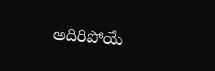అదిరిపోయే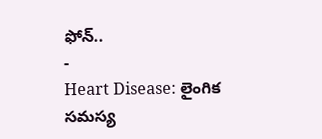ఫోన్..
-
Heart Disease: లైంగిక సమస్య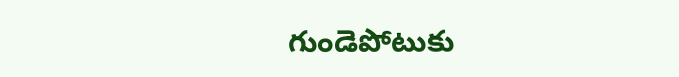గుండెపోటుకు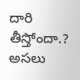దారి తీస్తోందా.? అసలు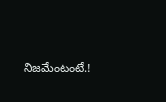నిజమేంటంటే.!